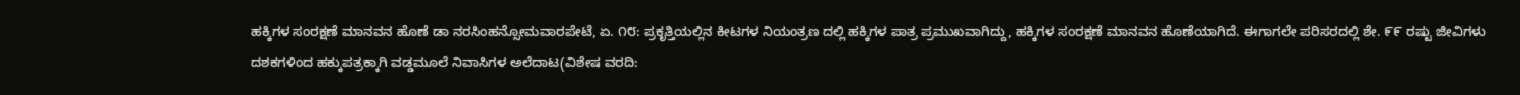ಹಕ್ಕಿಗಳ ಸಂರಕ್ಷಣೆ ಮಾನವನ ಹೊಣೆ ಡಾ ನರಸಿಂಹನ್ಸೋಮವಾರಪೇಟೆ, ಏ. ೧೮: ಪ್ರಕೃತ್ತಿಯಲ್ಲಿನ ಕೀಟಗಳ ನಿಯಂತ್ರಣ ದಲ್ಲಿ ಹಕ್ಕಿಗಳ ಪಾತ್ರ ಪ್ರಮುಖವಾಗಿದ್ದು, ಹಕ್ಕಿಗಳ ಸಂರಕ್ಷಣೆ ಮಾನವನ ಹೊಣೆಯಾಗಿದೆ. ಈಗಾಗಲೇ ಪರಿಸರದಲ್ಲಿ ಶೇ. ೯೯ ರಷ್ಟು ಜೀವಿಗಳು
ದಶಕಗಳಿಂದ ಹಕ್ಕುಪತ್ರಕ್ಕಾಗಿ ವಡ್ಡಮೂಲೆ ನಿವಾಸಿಗಳ ಅಲೆದಾಟ(ವಿಶೇಷ ವರದಿ: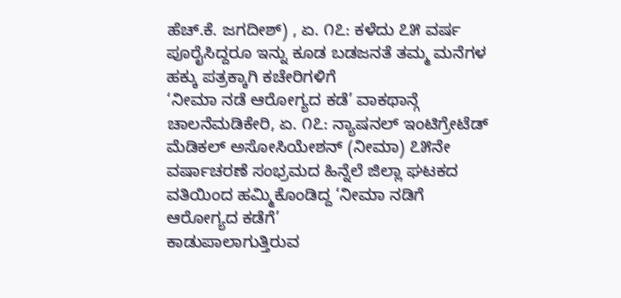ಹೆಚ್.ಕೆ. ಜಗದೀಶ್) , ಏ. ೧೭: ಕಳೆದು ೭೫ ವರ್ಷ ಪೂರೈಸಿದ್ದರೂ ಇನ್ನು ಕೂಡ ಬಡಜನತೆ ತಮ್ಮ ಮನೆಗಳ ಹಕ್ಕು ಪತ್ರಕ್ಕಾಗಿ ಕಚೇರಿಗಳಿಗೆ
‘ನೀಮಾ ನಡೆ ಆರೋಗ್ಯದ ಕಡೆ’ ವಾಕಥಾನ್ಗೆ ಚಾಲನೆಮಡಿಕೇರಿ, ಏ. ೧೭: ನ್ಯಾಷನಲ್ ಇಂಟಿಗ್ರೇಟೆಡ್ ಮೆಡಿಕಲ್ ಅಸೋಸಿಯೇಶನ್ (ನೀಮಾ) ೭೫ನೇ ವರ್ಷಾಚರಣೆ ಸಂಭ್ರಮದ ಹಿನ್ನೆಲೆ ಜಿಲ್ಲಾ ಘಟಕದ ವತಿಯಿಂದ ಹಮ್ಮಿಕೊಂಡಿದ್ದ ‘ನೀಮಾ ನಡಿಗೆ ಆರೋಗ್ಯದ ಕಡೆಗೆ’
ಕಾಡುಪಾಲಾಗುತ್ತಿರುವ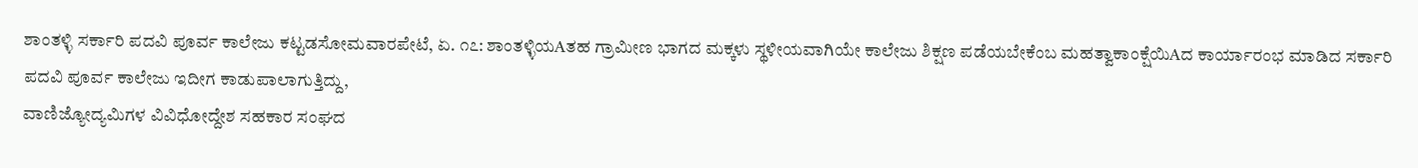ಶಾಂತಳ್ಳಿ ಸರ್ಕಾರಿ ಪದವಿ ಪೂರ್ವ ಕಾಲೇಜು ಕಟ್ಟಡಸೋಮವಾರಪೇಟೆ, ಏ. ೧೭: ಶಾಂತಳ್ಳಿಯAತಹ ಗ್ರಾಮೀಣ ಭಾಗದ ಮಕ್ಕಳು ಸ್ಥಳೀಯವಾಗಿಯೇ ಕಾಲೇಜು ಶಿಕ್ಷಣ ಪಡೆಯಬೇಕೆಂಬ ಮಹತ್ವಾಕಾಂಕ್ಷೆಯಿAದ ಕಾರ್ಯಾರಂಭ ಮಾಡಿದ ಸರ್ಕಾರಿ ಪದವಿ ಪೂರ್ವ ಕಾಲೇಜು ಇದೀಗ ಕಾಡುಪಾಲಾಗುತ್ತಿದ್ದು,
ವಾಣಿಜ್ಯೋದ್ಯಮಿಗಳ ವಿವಿಧೋದ್ದೇಶ ಸಹಕಾರ ಸಂಘದ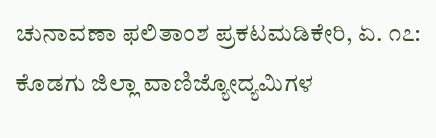ಚುನಾವಣಾ ಫಲಿತಾಂಶ ಪ್ರಕಟಮಡಿಕೇರಿ, ಏ. ೧೭: ಕೊಡಗು ಜಿಲ್ಲಾ ವಾಣಿಜ್ಯೋದ್ಯಮಿಗಳ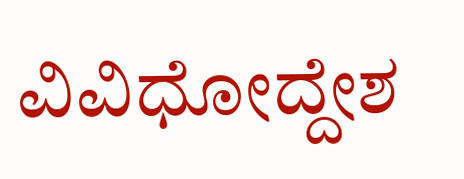ವಿವಿಧೋದ್ದೇಶ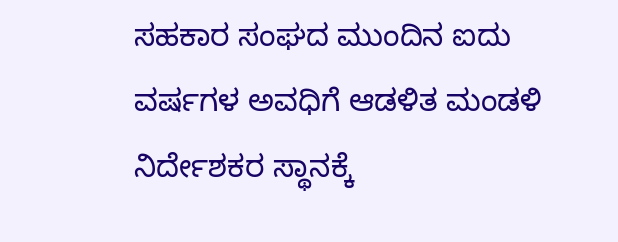ಸಹಕಾರ ಸಂಘದ ಮುಂದಿನ ಐದು ವರ್ಷಗಳ ಅವಧಿಗೆ ಆಡಳಿತ ಮಂಡಳಿ ನಿರ್ದೇಶಕರ ಸ್ಥಾನಕ್ಕೆ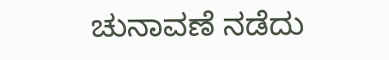ಚುನಾವಣೆ ನಡೆದು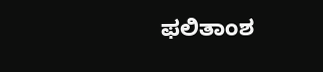ಫಲಿತಾಂಶ